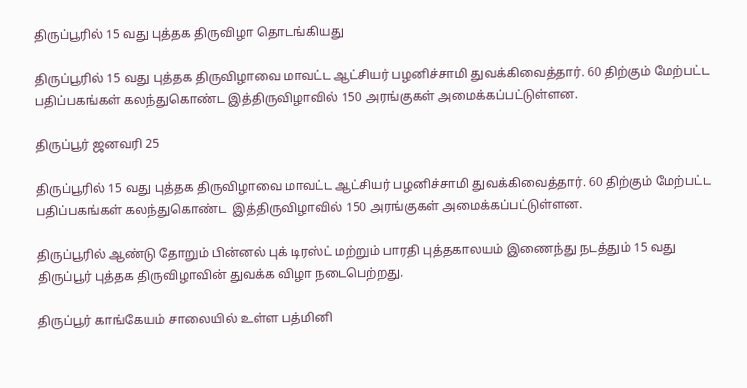திருப்பூரில் 15 வது புத்தக திருவிழா தொடங்கியது

திருப்பூரில் 15 வது புத்தக திருவிழாவை மாவட்ட ஆட்சியர் பழனிச்சாமி துவக்கிவைத்தார். 60 திற்கும் மேற்பட்ட பதிப்பகங்கள் கலந்துகொண்ட இத்திருவிழாவில் 150 அரங்குகள் அமைக்கப்பட்டுள்ளன.

திருப்பூர் ஜனவரி 25

திருப்பூரில் 15 வது புத்தக திருவிழாவை மாவட்ட ஆட்சியர் பழனிச்சாமி துவக்கிவைத்தார். 60 திற்கும் மேற்பட்ட பதிப்பகங்கள் கலந்துகொண்ட  இத்திருவிழாவில் 150 அரங்குகள் அமைக்கப்பட்டுள்ளன.

திருப்பூரில் ஆண்டு தோறும் பின்னல் புக் டிரஸ்ட் மற்றும் பாரதி புத்தகாலயம் இணைந்து நடத்தும் 15 வது திருப்பூர் புத்தக திருவிழாவின் துவக்க விழா நடைபெற்றது.

திருப்பூர் காங்கேயம் சாலையில் உள்ள பத்மினி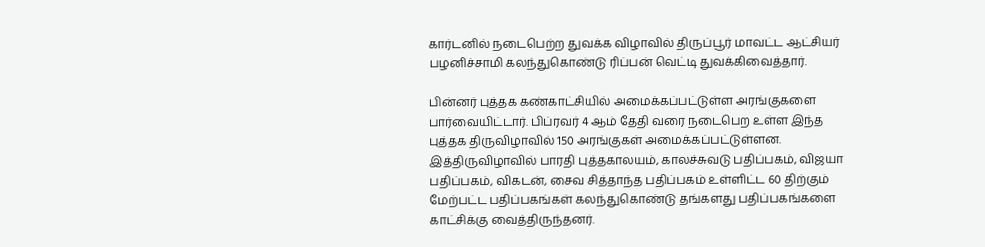கார்டனில் நடைபெற்ற துவக்க விழாவில் திருப்பூர் மாவட்ட ஆட்சியர் பழனிச்சாமி கலந்துகொண்டு ரிப்பன் வெட்டி துவக்கிவைத்தார்.

பின்னர் புத்தக கண்காட்சியில் அமைக்கப்பட்டுள்ள அரங்குகளை பார்வையிட்டார். பிப்ரவர் 4 ஆம் தேதி வரை நடைபெற உள்ள இந்த புத்தக திருவிழாவில் 150 அரங்குகள் அமைக்கப்பட்டுள்ளன. இத்திருவிழாவில் பாரதி புத்தகாலயம், காலச்சுவடு பதிப்பகம், விஜயா பதிப்பகம், விகடன், சைவ சித்தாந்த பதிப்பகம் உள்ளிட்ட 60 திற்கும் மேற்பட்ட பதிப்பகங்கள் கலந்துகொண்டு தங்களது பதிப்பகங்களை காட்சிக்கு வைத்திருந்தனர்.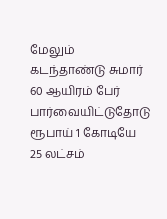மேலும் கடந்தாண்டு சுமார் 60 ஆயிரம் பேர் பார்வையிட்டுதோடு ரூபாய் 1 கோடியே 25 லட்சம்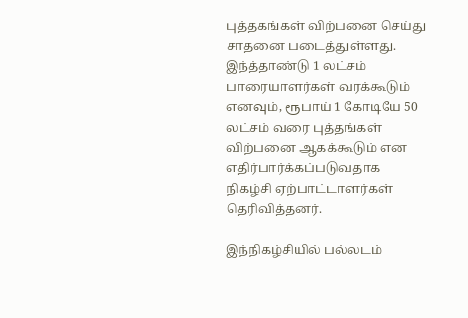புத்தகங்கள் விற்பனை செய்து சாதனை படைத்துள்ளது. இந்த்தாண்டு 1 லட்சம் பாரையாளர்கள் வரக்கூடும் எனவும், ரூபாய் 1 கோடியே 50 லட்சம் வரை புத்தங்கள் விற்பனை ஆகக்கூடும் என எதிர்பார்க்கப்படுவதாக நிகழ்சி ஏற்பாட்டாளர்கள் தெரிவித்தனர்.

இந்நிகழ்சியில் பல்லடம்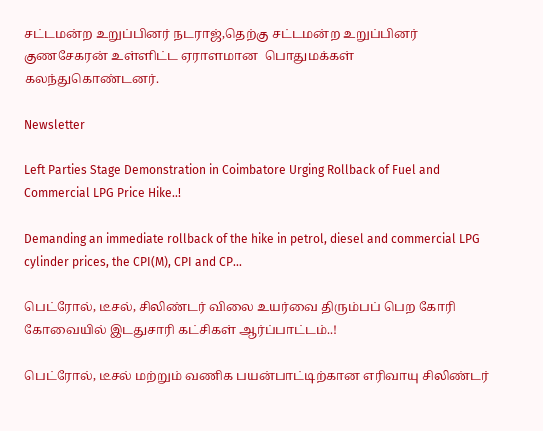சட்டமன்ற உறுப்பினர் நடராஜ்,தெற்கு சட்டமன்ற உறுப்பினர் குணசேகரன் உள்ளிட்ட ஏராளமான  பொதுமக்கள் கலந்துகொண்டனர்.

Newsletter

Left Parties Stage Demonstration in Coimbatore Urging Rollback of Fuel and Commercial LPG Price Hike..!

Demanding an immediate rollback of the hike in petrol, diesel and commercial LPG cylinder prices, the CPI(M), CPI and CP...

பெட்ரோல், டீசல், சிலிண்டர் விலை உயர்வை திரும்பப் பெற கோரி கோவையில் இடதுசாரி கட்சிகள் ஆர்ப்பாட்டம்..!

பெட்ரோல், டீசல் மற்றும் வணிக பயன்பாட்டிற்கான எரிவாயு சிலிண்டர்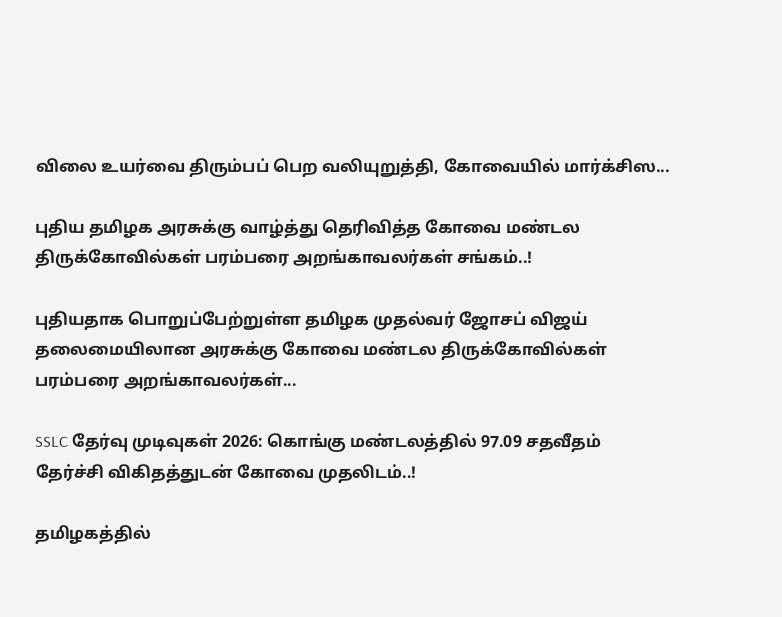விலை உயர்வை திரும்பப் பெற வலியுறுத்தி, கோவையில் மார்க்சிஸ...

புதிய தமிழக அரசுக்கு வாழ்த்து தெரிவித்த கோவை மண்டல திருக்கோவில்கள் பரம்பரை அறங்காவலர்கள் சங்கம்..!

புதியதாக பொறுப்பேற்றுள்ள தமிழக முதல்வர் ஜோசப் விஜய் தலைமையிலான அரசுக்கு கோவை மண்டல திருக்கோவில்கள் பரம்பரை அறங்காவலர்கள்...

SSLC தேர்வு முடிவுகள் 2026: கொங்கு மண்டலத்தில் 97.09 சதவீதம் தேர்ச்சி விகிதத்துடன் கோவை முதலிடம்..!

தமிழகத்தில்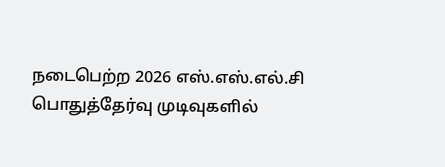நடைபெற்ற 2026 எஸ்.எஸ்.எல்.சி பொதுத்தேர்வு முடிவுகளில்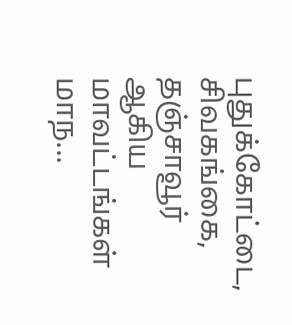புதுக்கோட்டை, சிவகங்கை, தஞ்சாவூர் ஆகிய மாவட்டங்கள் மாந...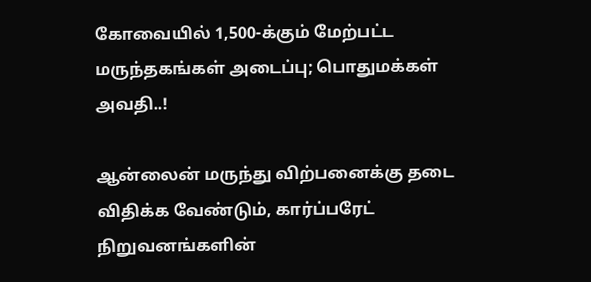கோவையில் 1,500-க்கும் மேற்பட்ட மருந்தகங்கள் அடைப்பு; பொதுமக்கள் அவதி..!

ஆன்லைன் மருந்து விற்பனைக்கு தடை விதிக்க வேண்டும், கார்ப்பரேட் நிறுவனங்களின்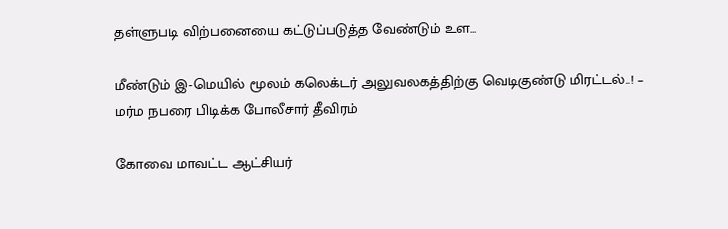தள்ளுபடி விற்பனையை கட்டுப்படுத்த வேண்டும் உள...

மீண்டும் இ-மெயில் மூலம் கலெக்டர் அலுவலகத்திற்கு வெடிகுண்டு மிரட்டல்..! – மர்ம நபரை பிடிக்க போலீசார் தீவிரம்

கோவை மாவட்ட ஆட்சியர்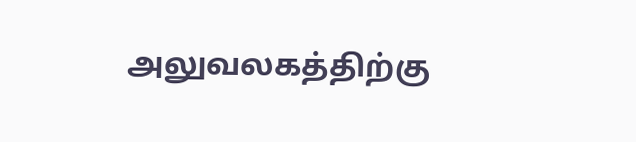அலுவலகத்திற்கு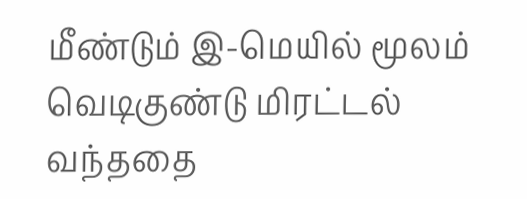மீண்டும் இ-மெயில் மூலம் வெடிகுண்டு மிரட்டல் வந்ததை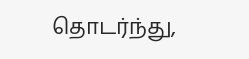தொடர்ந்து,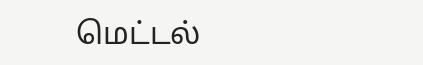மெட்டல்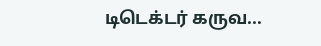டிடெக்டர் கருவ...